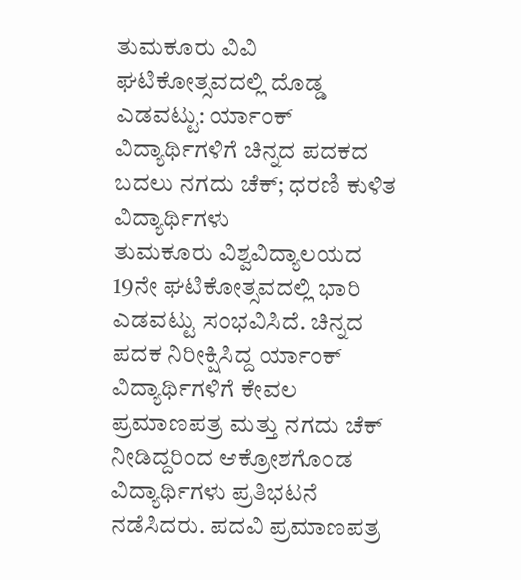ತುಮಕೂರು ವಿವಿ ಘಟಿಕೋತ್ಸವದಲ್ಲಿ ದೊಡ್ಡ ಎಡವಟ್ಟು: ರ್ಯಾಂಕ್ ವಿದ್ಯಾರ್ಥಿಗಳಿಗೆ ಚಿನ್ನದ ಪದಕದ ಬದಲು ನಗದು ಚೆಕ್; ಧರಣಿ ಕುಳಿತ ವಿದ್ಯಾರ್ಥಿಗಳು
ತುಮಕೂರು ವಿಶ್ವವಿದ್ಯಾಲಯದ 19ನೇ ಘಟಿಕೋತ್ಸವದಲ್ಲಿ ಭಾರಿ ಎಡವಟ್ಟು ಸಂಭವಿಸಿದೆ. ಚಿನ್ನದ ಪದಕ ನಿರೀಕ್ಷಿಸಿದ್ದ ರ್ಯಾಂಕ್ ವಿದ್ಯಾರ್ಥಿಗಳಿಗೆ ಕೇವಲ ಪ್ರಮಾಣಪತ್ರ ಮತ್ತು ನಗದು ಚೆಕ್ ನೀಡಿದ್ದರಿಂದ ಆಕ್ರೋಶಗೊಂಡ ವಿದ್ಯಾರ್ಥಿಗಳು ಪ್ರತಿಭಟನೆ ನಡೆಸಿದರು. ಪದವಿ ಪ್ರಮಾಣಪತ್ರ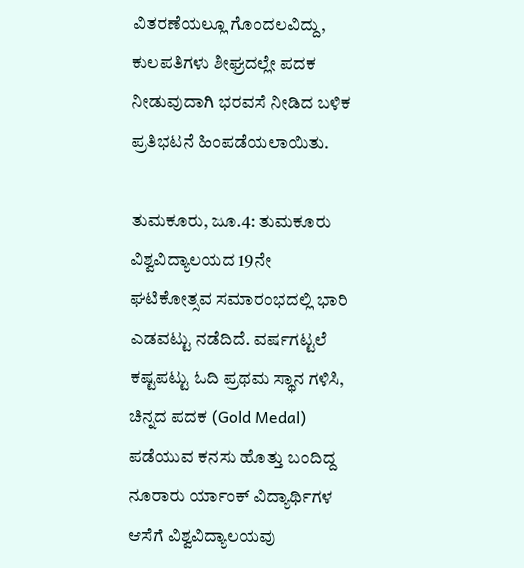ವಿತರಣೆಯಲ್ಲೂ ಗೊಂದಲವಿದ್ದು, ಕುಲಪತಿಗಳು ಶೀಘ್ರದಲ್ಲೇ ಪದಕ ನೀಡುವುದಾಗಿ ಭರವಸೆ ನೀಡಿದ ಬಳಿಕ ಪ್ರತಿಭಟನೆ ಹಿಂಪಡೆಯಲಾಯಿತು.

ತುಮಕೂರು, ಜೂ.4: ತುಮಕೂರು ವಿಶ್ವವಿದ್ಯಾಲಯದ 19ನೇ ಘಟಿಕೋತ್ಸವ ಸಮಾರಂಭದಲ್ಲಿ ಭಾರಿ ಎಡವಟ್ಟು ನಡೆದಿದೆ. ವರ್ಷಗಟ್ಟಲೆ ಕಷ್ಟಪಟ್ಟು ಓದಿ ಪ್ರಥಮ ಸ್ಥಾನ ಗಳಿಸಿ, ಚಿನ್ನದ ಪದಕ (Gold Medal) ಪಡೆಯುವ ಕನಸು ಹೊತ್ತು ಬಂದಿದ್ದ ನೂರಾರು ರ್ಯಾಂಕ್ ವಿದ್ಯಾರ್ಥಿಗಳ ಆಸೆಗೆ ವಿಶ್ವವಿದ್ಯಾಲಯವು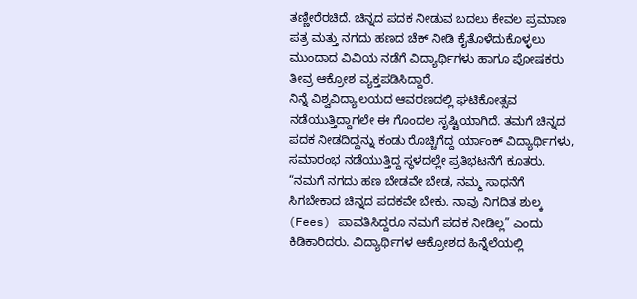ತಣ್ಣೀರೆರಚಿದೆ. ಚಿನ್ನದ ಪದಕ ನೀಡುವ ಬದಲು ಕೇವಲ ಪ್ರಮಾಣ ಪತ್ರ ಮತ್ತು ನಗದು ಹಣದ ಚೆಕ್ ನೀಡಿ ಕೈತೊಳೆದುಕೊಳ್ಳಲು ಮುಂದಾದ ವಿವಿಯ ನಡೆಗೆ ವಿದ್ಯಾರ್ಥಿಗಳು ಹಾಗೂ ಪೋಷಕರು ತೀವ್ರ ಆಕ್ರೋಶ ವ್ಯಕ್ತಪಡಿಸಿದ್ದಾರೆ.
ನಿನ್ನೆ ವಿಶ್ವವಿದ್ಯಾಲಯದ ಆವರಣದಲ್ಲಿ ಘಟಿಕೋತ್ಸವ ನಡೆಯುತ್ತಿದ್ದಾಗಲೇ ಈ ಗೊಂದಲ ಸೃಷ್ಟಿಯಾಗಿದೆ. ತಮಗೆ ಚಿನ್ನದ ಪದಕ ನೀಡದಿದ್ದನ್ನು ಕಂಡು ರೊಚ್ಚಿಗೆದ್ದ ರ್ಯಾಂಕ್ ವಿದ್ಯಾರ್ಥಿಗಳು, ಸಮಾರಂಭ ನಡೆಯುತ್ತಿದ್ದ ಸ್ಥಳದಲ್ಲೇ ಪ್ರತಿಭಟನೆಗೆ ಕೂತರು. “ನಮಗೆ ನಗದು ಹಣ ಬೇಡವೇ ಬೇಡ, ನಮ್ಮ ಸಾಧನೆಗೆ ಸಿಗಬೇಕಾದ ಚಿನ್ನದ ಪದಕವೇ ಬೇಕು. ನಾವು ನಿಗದಿತ ಶುಲ್ಕ (Fees) ಪಾವತಿಸಿದ್ದರೂ ನಮಗೆ ಪದಕ ನೀಡಿಲ್ಲ” ಎಂದು ಕಿಡಿಕಾರಿದರು. ವಿದ್ಯಾರ್ಥಿಗಳ ಆಕ್ರೋಶದ ಹಿನ್ನೆಲೆಯಲ್ಲಿ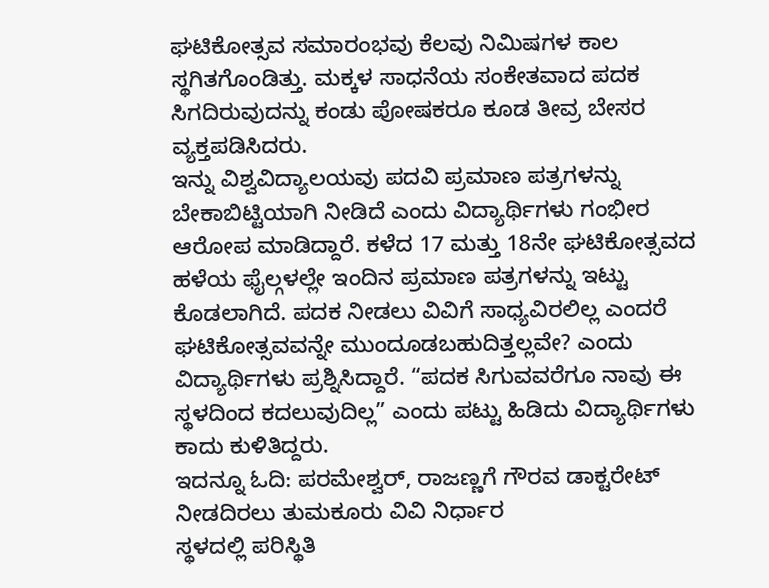ಘಟಿಕೋತ್ಸವ ಸಮಾರಂಭವು ಕೆಲವು ನಿಮಿಷಗಳ ಕಾಲ ಸ್ಥಗಿತಗೊಂಡಿತ್ತು. ಮಕ್ಕಳ ಸಾಧನೆಯ ಸಂಕೇತವಾದ ಪದಕ ಸಿಗದಿರುವುದನ್ನು ಕಂಡು ಪೋಷಕರೂ ಕೂಡ ತೀವ್ರ ಬೇಸರ ವ್ಯಕ್ತಪಡಿಸಿದರು.
ಇನ್ನು ವಿಶ್ವವಿದ್ಯಾಲಯವು ಪದವಿ ಪ್ರಮಾಣ ಪತ್ರಗಳನ್ನು ಬೇಕಾಬಿಟ್ಟಿಯಾಗಿ ನೀಡಿದೆ ಎಂದು ವಿದ್ಯಾರ್ಥಿಗಳು ಗಂಭೀರ ಆರೋಪ ಮಾಡಿದ್ದಾರೆ. ಕಳೆದ 17 ಮತ್ತು 18ನೇ ಘಟಿಕೋತ್ಸವದ ಹಳೆಯ ಫೈಲ್ಗಳಲ್ಲೇ ಇಂದಿನ ಪ್ರಮಾಣ ಪತ್ರಗಳನ್ನು ಇಟ್ಟು ಕೊಡಲಾಗಿದೆ. ಪದಕ ನೀಡಲು ವಿವಿಗೆ ಸಾಧ್ಯವಿರಲಿಲ್ಲ ಎಂದರೆ ಘಟಿಕೋತ್ಸವವನ್ನೇ ಮುಂದೂಡಬಹುದಿತ್ತಲ್ಲವೇ? ಎಂದು ವಿದ್ಯಾರ್ಥಿಗಳು ಪ್ರಶ್ನಿಸಿದ್ದಾರೆ. “ಪದಕ ಸಿಗುವವರೆಗೂ ನಾವು ಈ ಸ್ಥಳದಿಂದ ಕದಲುವುದಿಲ್ಲ” ಎಂದು ಪಟ್ಟು ಹಿಡಿದು ವಿದ್ಯಾರ್ಥಿಗಳು ಕಾದು ಕುಳಿತಿದ್ದರು.
ಇದನ್ನೂ ಓದಿ: ಪರಮೇಶ್ವರ್, ರಾಜಣ್ಣಗೆ ಗೌರವ ಡಾಕ್ಟರೇಟ್ ನೀಡದಿರಲು ತುಮಕೂರು ವಿವಿ ನಿರ್ಧಾರ
ಸ್ಥಳದಲ್ಲಿ ಪರಿಸ್ಥಿತಿ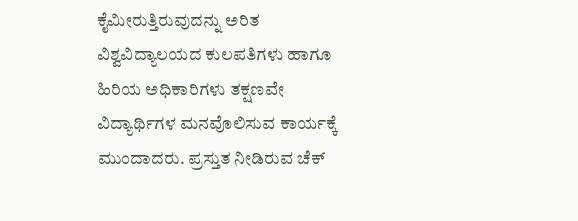ಕೈಮೀರುತ್ತಿರುವುದನ್ನು ಅರಿತ ವಿಶ್ವವಿದ್ಯಾಲಯದ ಕುಲಪತಿಗಳು ಹಾಗೂ ಹಿರಿಯ ಅಧಿಕಾರಿಗಳು ತಕ್ಷಣವೇ ವಿದ್ಯಾರ್ಥಿಗಳ ಮನವೊಲಿಸುವ ಕಾರ್ಯಕ್ಕೆ ಮುಂದಾದರು. ಪ್ರಸ್ತುತ ನೀಡಿರುವ ಚೆಕ್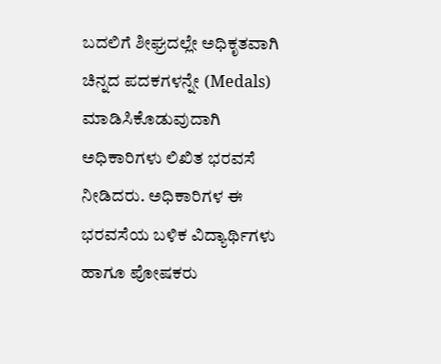ಬದಲಿಗೆ ಶೀಘ್ರದಲ್ಲೇ ಅಧಿಕೃತವಾಗಿ ಚಿನ್ನದ ಪದಕಗಳನ್ನೇ (Medals) ಮಾಡಿಸಿಕೊಡುವುದಾಗಿ ಅಧಿಕಾರಿಗಳು ಲಿಖಿತ ಭರವಸೆ ನೀಡಿದರು. ಅಧಿಕಾರಿಗಳ ಈ ಭರವಸೆಯ ಬಳಿಕ ವಿದ್ಯಾರ್ಥಿಗಳು ಹಾಗೂ ಪೋಷಕರು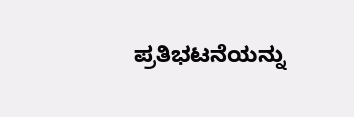ಪ್ರತಿಭಟನೆಯನ್ನು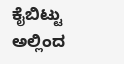ಕೈಬಿಟ್ಟು ಅಲ್ಲಿಂದ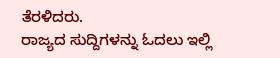ತೆರಳಿದರು.
ರಾಜ್ಯದ ಸುದ್ದಿಗಳನ್ನು ಓದಲು ಇಲ್ಲಿ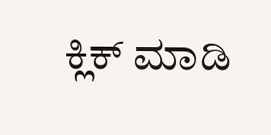ಕ್ಲಿಕ್ ಮಾಡಿ